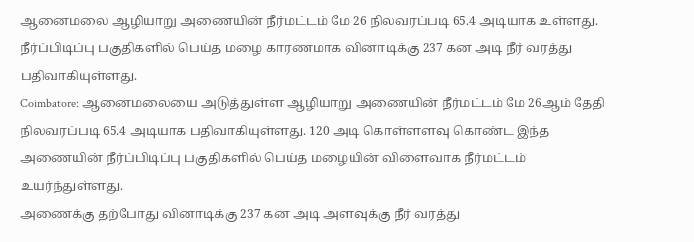ஆனைமலை ஆழியாறு அணையின் நீர்மட்டம் மே 26 நிலவரப்படி 65.4 அடியாக உள்ளது. நீர்ப்பிடிப்பு பகுதிகளில் பெய்த மழை காரணமாக வினாடிக்கு 237 கன அடி நீர் வரத்து பதிவாகியுள்ளது.
Coimbatore: ஆனைமலையை அடுத்துள்ள ஆழியாறு அணையின் நீர்மட்டம் மே 26ஆம் தேதி நிலவரப்படி 65.4 அடியாக பதிவாகியுள்ளது. 120 அடி கொள்ளளவு கொண்ட இந்த அணையின் நீர்ப்பிடிப்பு பகுதிகளில் பெய்த மழையின் விளைவாக நீர்மட்டம் உயர்ந்துள்ளது.
அணைக்கு தற்போது வினாடிக்கு 237 கன அடி அளவுக்கு நீர் வரத்து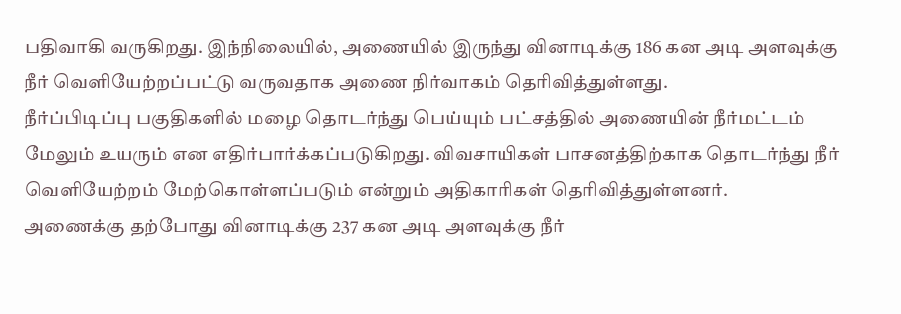பதிவாகி வருகிறது. இந்நிலையில், அணையில் இருந்து வினாடிக்கு 186 கன அடி அளவுக்கு நீர் வெளியேற்றப்பட்டு வருவதாக அணை நிர்வாகம் தெரிவித்துள்ளது.
நீர்ப்பிடிப்பு பகுதிகளில் மழை தொடர்ந்து பெய்யும் பட்சத்தில் அணையின் நீர்மட்டம் மேலும் உயரும் என எதிர்பார்க்கப்படுகிறது. விவசாயிகள் பாசனத்திற்காக தொடர்ந்து நீர் வெளியேற்றம் மேற்கொள்ளப்படும் என்றும் அதிகாரிகள் தெரிவித்துள்ளனர்.
அணைக்கு தற்போது வினாடிக்கு 237 கன அடி அளவுக்கு நீர்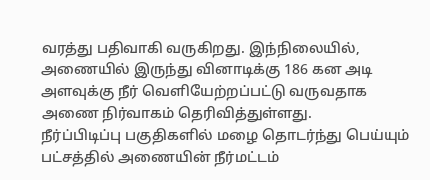வரத்து பதிவாகி வருகிறது. இந்நிலையில், அணையில் இருந்து வினாடிக்கு 186 கன அடி அளவுக்கு நீர் வெளியேற்றப்பட்டு வருவதாக அணை நிர்வாகம் தெரிவித்துள்ளது.
நீர்ப்பிடிப்பு பகுதிகளில் மழை தொடர்ந்து பெய்யும் பட்சத்தில் அணையின் நீர்மட்டம்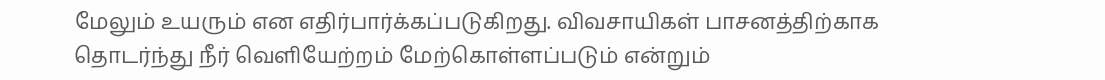மேலும் உயரும் என எதிர்பார்க்கப்படுகிறது. விவசாயிகள் பாசனத்திற்காக தொடர்ந்து நீர் வெளியேற்றம் மேற்கொள்ளப்படும் என்றும்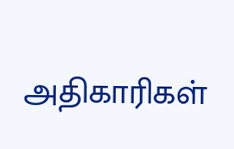அதிகாரிகள்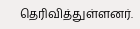தெரிவித்துள்ளனர்.